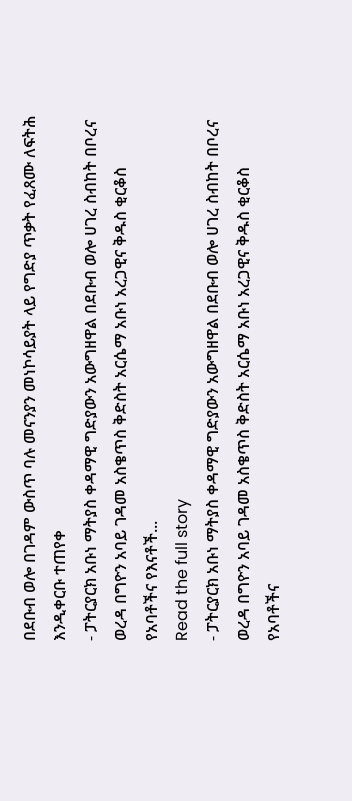በደቡብ ወሎ በገዳም ውስጥ ባሉ መናንያን መነኮሳይያት ላይ የግድያ ጥቃት የፈጸሙ ለፍትሕ እንዲቀርቡ ተጠየቀ
- ፓትርያርክ አቡነ ማትያስ ቀዳማዊ ግድያውን አውግዘዋል በደቡብ ወሎ ሀገረ ስብከት በቦረና ወረዳ በግዮን አባይ ገዳመ አስቄጥስ ቅድስት አርሴማ አቡነ አረጋዊና ቅዱስ ቂርቆስ የአባቶችና የእናቶች...
Read the full story
- ፓትርያርክ አቡነ ማትያስ ቀዳማዊ ግድያውን አውግዘዋል በደቡብ ወሎ ሀገረ ስብከት በቦረና ወረዳ በግዮን አባይ ገዳመ አስቄጥስ ቅድስት አርሴማ አቡነ አረጋዊና ቅዱስ ቂርቆስ የአባቶችና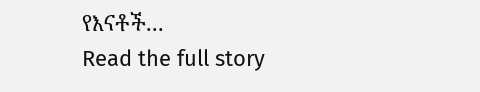የእናቶች...
Read the full story